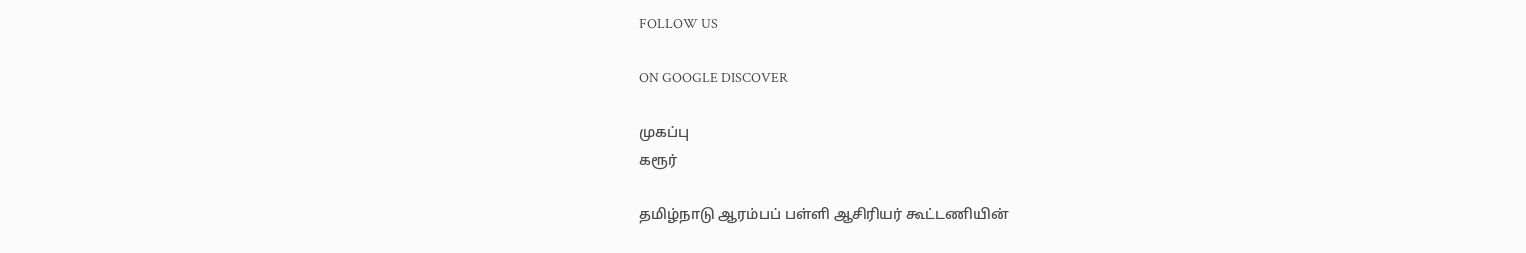FOLLOW US

ON GOOGLE DISCOVER

முகப்பு
கரூர்

தமிழ்நாடு ஆரம்பப் பள்ளி ஆசிரியர் கூட்டணியின்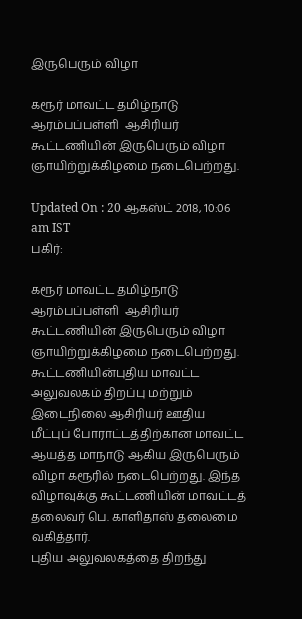இருபெரும் விழா

கரூர் மாவட்ட தமிழ்நாடு ஆரம்பப்பள்ளி  ஆசிரியர் கூட்டணியின் இருபெரும் விழா ஞாயிற்றுக்கிழமை நடைபெற்றது.

Updated On : 20 ஆகஸ்ட் 2018, 10:06 am IST
பகிர்:

கரூர் மாவட்ட தமிழ்நாடு ஆரம்பப்பள்ளி  ஆசிரியர் கூட்டணியின் இருபெரும் விழா ஞாயிற்றுக்கிழமை நடைபெற்றது.
கூட்டணியின்புதிய மாவட்ட அலுவலகம் திறப்பு மற்றும் இடைநிலை ஆசிரியர் ஊதிய மீட்புப் போராட்டத்திற்கான மாவட்ட ஆயத்த மாநாடு ஆகிய இருபெரும் விழா கரூரில் நடைபெற்றது. இந்த விழாவுக்கு கூட்டணியின் மாவட்டத் தலைவர் பெ. காளிதாஸ் தலைமை வகித்தார்.
புதிய அலுவலகத்தை திறந்து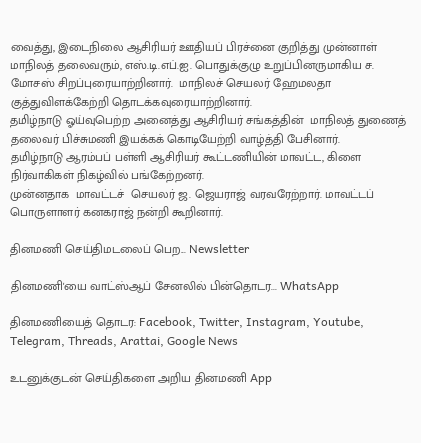வைத்து, இடைநிலை ஆசிரியர் ஊதியப் பிரச்னை குறித்து முன்னாள் மாநிலத் தலைவரும், எஸ்.டி.எப்.ஐ. பொதுக்குழு உறுப்பினருமாகிய ச. மோசஸ் சிறப்புரையாற்றினார்.  மாநிலச் செயலர் ஹேமலதா  குத்துவிளக்கேற்றி தொடக்கவுரையாற்றினார்.
தமிழ்நாடு ஓய்வுபெற்ற அனைத்து ஆசிரியர் சங்கத்தின்  மாநிலத் துணைத் தலைவர் பிச்சுமணி இயக்கக் கொடியேற்றி வாழ்த்தி பேசினார்.
தமிழ்நாடு ஆரம்பப் பள்ளி ஆசிரியர் கூட்டணியின் மாவட்ட, கிளை நிர்வாகிகள் நிகழ்வில் பங்கேற்றனர்.
முன்னதாக  மாவட்டச்  செயலர் ஜ. ஜெயராஜ் வரவரேற்றார். மாவட்டப் பொருளாளர் கனகராஜ் நன்றி கூறினார்.

தினமணி செய்திமடலைப் பெற... Newsletter

தினமணி'யை வாட்ஸ்ஆப் சேனலில் பின்தொடர... WhatsApp

தினமணியைத் தொடர: Facebook, Twitter, Instagram, Youtube, Telegram, Threads, Arattai, Google News

உடனுக்குடன் செய்திகளை அறிய தினமணி App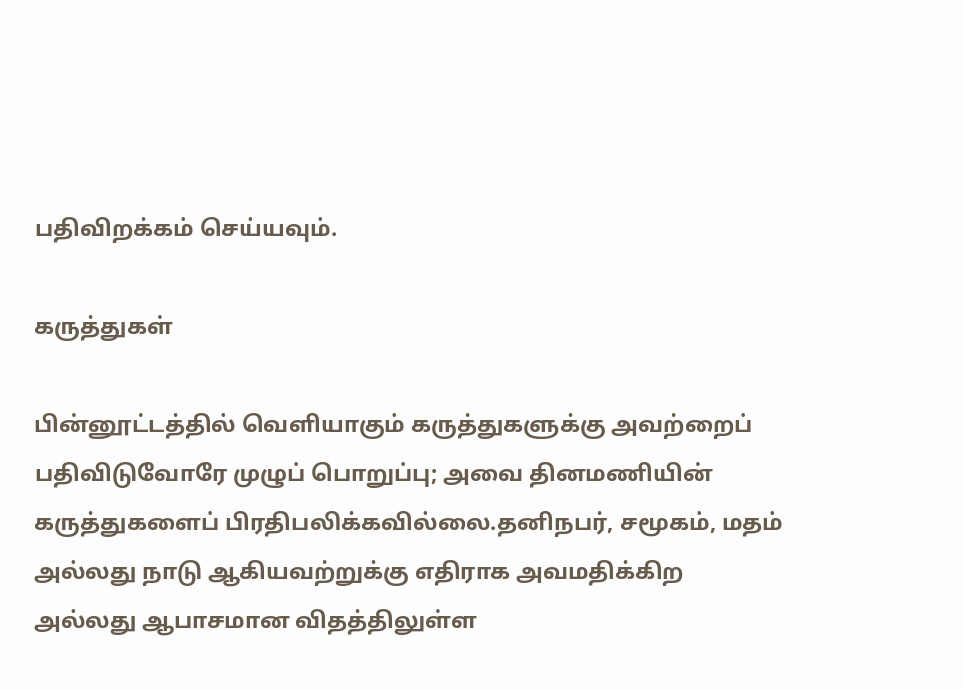பதிவிறக்கம் செய்யவும்.

கருத்துகள்

பின்னூட்டத்தில் வெளியாகும் கருத்துகளுக்கு அவற்றைப் பதிவிடுவோரே முழுப் பொறுப்பு; அவை தினமணியின் கருத்துகளைப் பிரதிபலிக்கவில்லை.தனிநபர், சமூகம், மதம் அல்லது நாடு ஆகியவற்றுக்கு எதிராக அவமதிக்கிற அல்லது ஆபாசமான விதத்திலுள்ள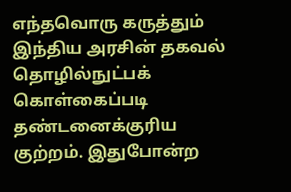எந்தவொரு கருத்தும் இந்திய அரசின் தகவல் தொழில்நுட்பக் கொள்கைப்படி தண்டனைக்குரிய குற்றம். இதுபோன்ற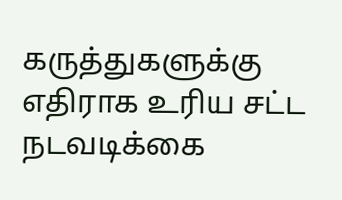கருத்துகளுக்கு எதிராக உரிய சட்ட நடவடிக்கை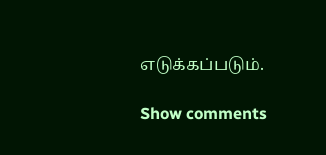எடுக்கப்படும்.

Show comments